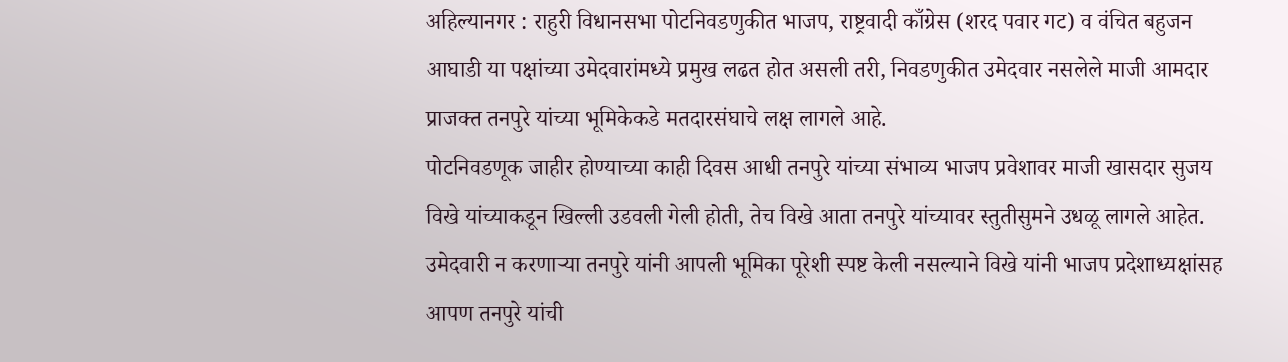अहिल्यानगर : राहुरी विधानसभा पोटनिवडणुकीत भाजप, राष्ट्रवादी काँग्रेस (शरद पवार गट) व वंचित बहुजन आघाडी या पक्षांच्या उमेदवारांमध्ये प्रमुख लढत होत असली तरी, निवडणुकीत उमेदवार नसलेले माजी आमदार प्राजक्त तनपुरे यांच्या भूमिकेकडे मतदारसंघाचे लक्ष लागले आहे.
पोटनिवडणूक जाहीर होण्याच्या काही दिवस आधी तनपुरे यांच्या संभाव्य भाजप प्रवेशावर माजी खासदार सुजय विखे यांच्याकडून खिल्ली उडवली गेली होती, तेच विखे आता तनपुरे यांच्यावर स्तुतीसुमने उधळू लागले आहेत. उमेदवारी न करणाऱ्या तनपुरे यांनी आपली भूमिका पूरेशी स्पष्ट केली नसल्याने विखे यांनी भाजप प्रदेशाध्यक्षांसह आपण तनपुरे यांची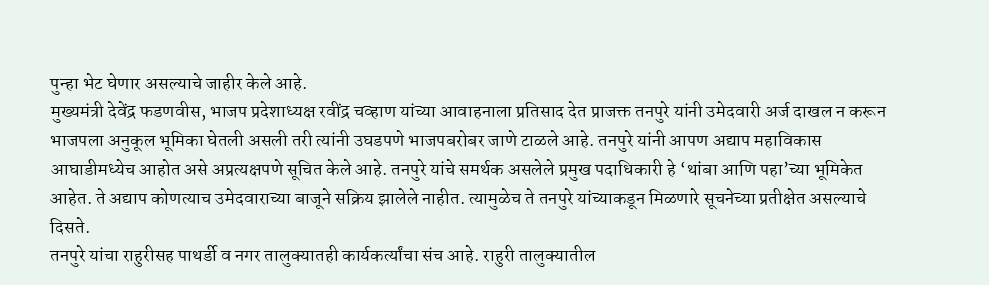पुन्हा भेट घेणार असल्याचे जाहीर केले आहे.
मुख्यमंत्री देवेंद्र फडणवीस, भाजप प्रदेशाध्यक्ष रवींद्र चव्हाण यांच्या आवाहनाला प्रतिसाद देत प्राजक्त तनपुरे यांनी उमेदवारी अर्ज दाखल न करून भाजपला अनुकूल भूमिका घेतली असली तरी त्यांनी उघडपणे भाजपबरोबर जाणे टाळले आहे. तनपुरे यांनी आपण अद्याप महाविकास आघाडीमध्येच आहोत असे अप्रत्यक्षपणे सूचित केले आहे. तनपुरे यांचे समर्थक असलेले प्रमुख पदाधिकारी हे ‘थांबा आणि पहा’च्या भूमिकेत आहेत. ते अद्याप कोणत्याच उमेदवाराच्या बाजूने सक्रिय झालेले नाहीत. त्यामुळेच ते तनपुरे यांच्याकडून मिळणारे सूचनेच्या प्रतीक्षेत असल्याचे दिसते.
तनपुरे यांचा राहुरीसह पाथर्डी व नगर तालुक्यातही कार्यकर्त्यांचा संच आहे. राहुरी तालुक्यातील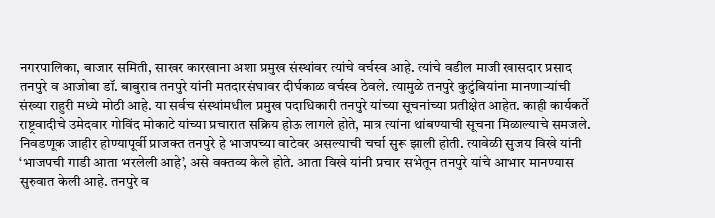नगरपालिका, बाजार समिती, साखर कारखाना अशा प्रमुख संस्थांवर त्यांचे वर्चस्व आहे. त्यांचे वडील माजी खासदार प्रसाद तनपुरे व आजोबा डॉ. बाबुराव तनपुरे यांनी मतदारसंघावर दीर्घकाळ वर्चस्व ठेवले. त्यामुळे तनपुरे कुटुंबियांना मानणाऱ्यांची संख्या राहुरी मध्ये मोठी आहे. या सर्वच संस्थांमधील प्रमुख पदाधिकारी तनपुरे यांच्या सूचनांच्या प्रतीक्षेत आहेत. काही कार्यकर्ते राष्ट्रवादीचे उमेदवार गोविंद मोकाटे यांच्या प्रचारात सक्रिय होऊ लागले होते, मात्र त्यांना थांबण्याची सूचना मिळाल्याचे समजले.
निवडणूक जाहीर होण्यापूर्वी प्राजक्त तनपुरे हे भाजपच्या वाटेवर असल्याची चर्चा सुरू झाली होती. त्यावेळी सुजय विखे यांनी ‘भाजपची गाडी आता भरलेली आहे’, असे वक्तव्य केले होते. आता विखे यांनी प्रचार सभेतून तनपुरे यांचे आभार मानण्यास सुरुवात केली आहे. तनपुरे व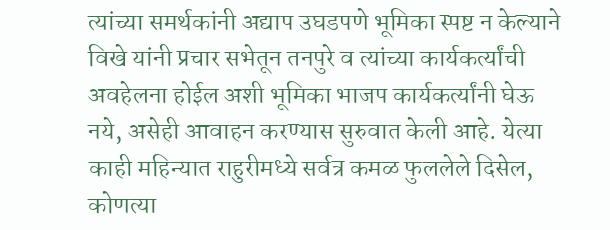त्यांच्या समर्थकांनी अद्याप उघडपणे भूमिका स्पष्ट न केल्याने विखे यांनी प्रचार सभेतून तनपुरे व त्यांच्या कार्यकर्त्यांची अवहेलना होईल अशी भूमिका भाजप कार्यकर्त्यांनी घेऊ नये, असेही आवाहन करण्यास सुरुवात केली आहे. येत्या काही महिन्यात राहुरीमध्ये सर्वत्र कमळ फुललेले दिसेल, कोणत्या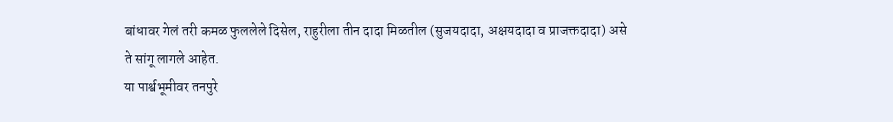बांधावर गेलं तरी कमळ फुललेले दिसेल, राहुरीला तीन दादा मिळतील (सुजयदादा, अक्षयदादा व प्राजक्तदादा) असे ते सांगू लागले आहेत.
या पार्श्वभूमीवर तनपुरे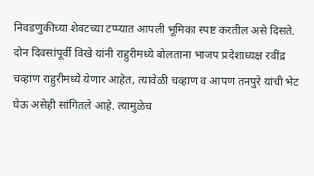निवडणुकीच्या शेवटच्या टप्प्यात आपली भूमिका स्पष्ट करतील असे दिसते. दोन दिवसांपूर्वी विखे यांनी राहुरीमध्ये बोलताना भाजप प्रदेशाध्यक्ष रवींद्र चव्हाण राहुरीमध्ये येणार आहेत, त्यावेळी चव्हाण व आपण तनपुरे यांची भेट घेऊ असेही सांगितले आहे. त्यामुळेच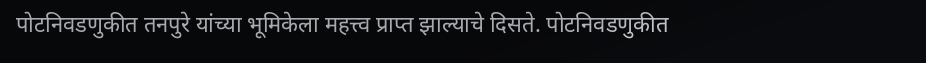पोटनिवडणुकीत तनपुरे यांच्या भूमिकेला महत्त्व प्राप्त झाल्याचे दिसते. पोटनिवडणुकीत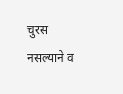चुरस नसल्याने व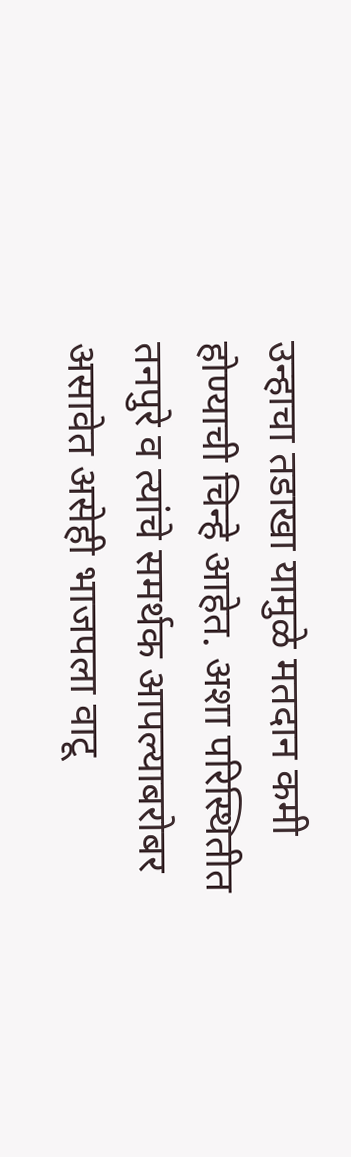उन्हाचा तडाखा यामुळे मतदान कमी होण्याची चिन्हे आहेत. अशा परिस्थितीत तनपुरे व त्यांचे समर्थक आपल्याबरोबर असावेत असेही भाजपला वाटू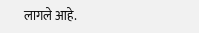लागले आहे.